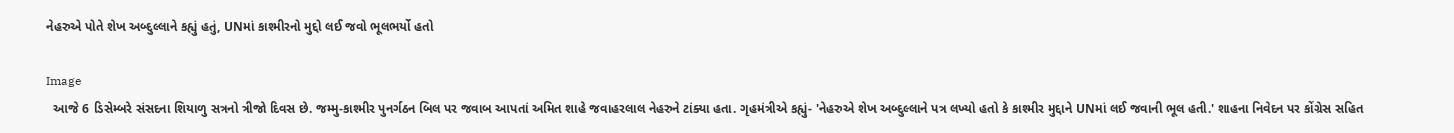નેહરુએ પોતે શેખ અબ્દુલ્લાને કહ્યું હતું, UNમાં કાશ્મીરનો મુદ્દો લઈ જવો ભૂલભર્યો હતો

Image
  આજે 6 ડિસેમ્બરે સંસદના શિયાળુ સત્રનો ત્રીજો દિવસ છે. જમ્મુ-કાશ્મીર પુનર્ગઠન બિલ પર જવાબ આપતાં અમિત શાહે જવાહરલાલ નેહરુને ટાંક્યા હતા. ગૃહમંત્રીએ કહ્યું- 'નેહરુએ શેખ અબ્દુલ્લાને પત્ર લખ્યો હતો કે કાશ્મીર મુદ્દાને UNમાં લઈ જવાની ભૂલ હતી.' શાહના નિવેદન પર કોંગ્રેસ સહિત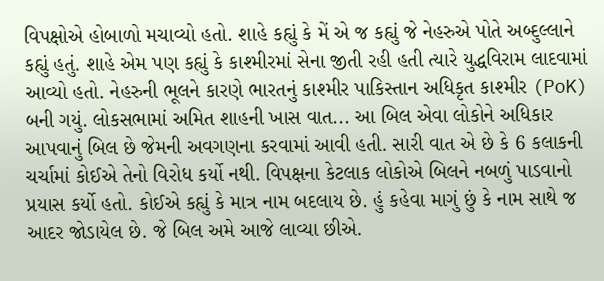વિપક્ષોએ હોબાળો મચાવ્યો હતો. શાહે કહ્યું કે મેં એ જ કહ્યું જે નેહરુએ પોતે અબ્દુલ્લાને કહ્યું હતું. શાહે એમ પણ કહ્યું કે કાશ્મીરમાં સેના જીતી રહી હતી ત્યારે યુદ્ધવિરામ લાદવામાં આવ્યો હતો. નેહરુની ભૂલને કારણે ભારતનું કાશ્મીર પાકિસ્તાન અધિકૃત કાશ્મીર (PoK) બની ગયું. લોકસભામાં અમિત શાહની ખાસ વાત... આ બિલ એવા લોકોને અધિકાર આપવાનું બિલ છે જેમની અવગણના કરવામાં આવી હતી. સારી વાત એ છે કે 6 કલાકની ચર્ચામાં કોઈએ તેનો વિરોધ કર્યો નથી. વિપક્ષના કેટલાક લોકોએ બિલને નબળું પાડવાનો પ્રયાસ કર્યો હતો. કોઈએ કહ્યું કે માત્ર નામ બદલાય છે. હું કહેવા માગું છું કે નામ સાથે જ આદર જોડાયેલ છે. જે બિલ અમે આજે લાવ્યા છીએ.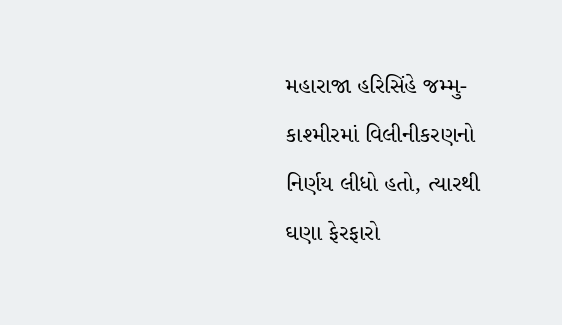મહારાજા હરિસિંહે જમ્મુ-કાશ્મીરમાં વિલીનીકરણનો નિર્ણય લીધો હતો, ત્યારથી ઘણા ફેરફારો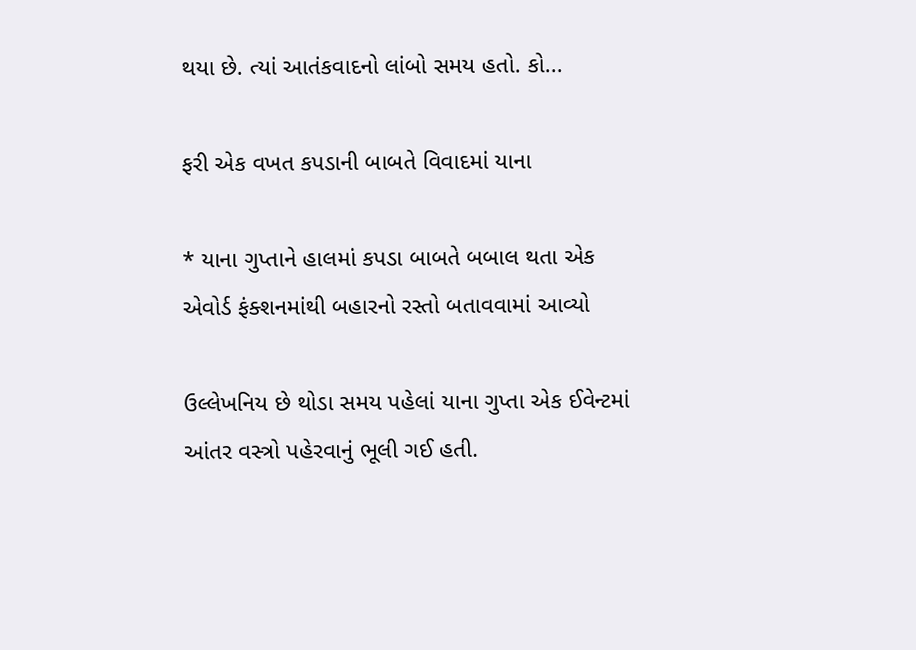થયા છે. ત્યાં આતંકવાદનો લાંબો સમય હતો. કો...

ફરી એક વખત કપડાની બાબતે વિવાદમાં યાના

* યાના ગુપ્તાને હાલમાં કપડા બાબતે બબાલ થતા એક એવોર્ડ ફંક્શનમાંથી બહારનો રસ્તો બતાવવામાં આવ્યો

ઉલ્લેખનિય છે થોડા સમય પહેલાં યાના ગુપ્તા એક ઈવેન્ટમાં આંતર વસ્ત્રો પહેરવાનું ભૂલી ગઈ હતી.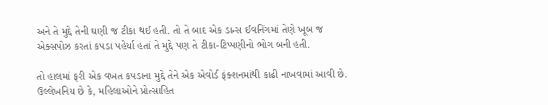અને તે મુદ્દે તેની ઘણી જ ટીકા થઈ હતી. તો તે બાદ એક ડાન્સ ઈવનિંગમાં તેણે ખૂબ જ એક્સપોઝ કરતાં કપડા પહેર્યા હતાં તે મુદ્દે પણ તે ટીકા-ટિપ્પણીનો ભોગ બની હતી.

તો હાલમાં ફરી એક વખત કપડાના મુદ્દે તેને એક એવોર્ડ ફંક્શનમાંથી કાઢી નાખવામાં આવી છે. ઉલ્લેખનિય છે કે, મહિલાઓને પ્રોત્સાહિત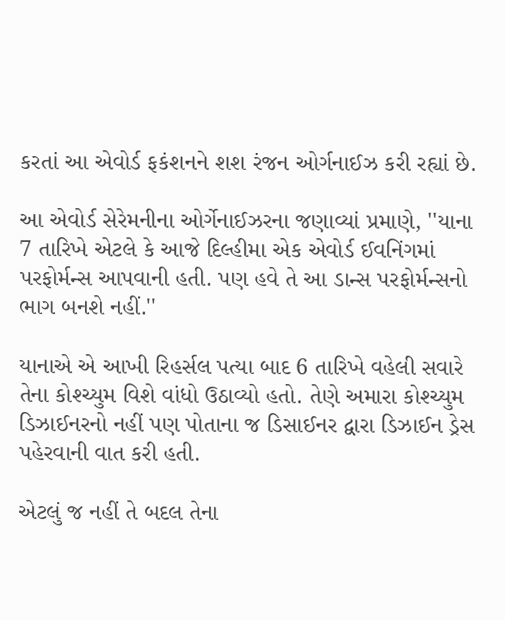કરતાં આ એવોર્ડ ફકંશનને શશ રંજન ઓર્ગનાઈઝ કરી રહ્યાં છે.

આ એવોર્ડ સેરેમનીના ઓર્ગેનાઈઝરના જણાવ્યાં પ્રમાણે, ''યાના 7 તારિખે એટલે કે આજે દિલ્હીમા એક એવોર્ડ ઈવનિંગમાં પરફોર્મન્સ આપવાની હતી. પણ હવે તે આ ડાન્સ પરફોર્મન્સનો ભાગ બનશે નહીં.''

યાનાએ એ આખી રિહર્સલ પત્યા બાદ 6 તારિખે વહેલી સવારે તેના કોશ્ચ્યુમ વિશે વાંધો ઉઠાવ્યો હતો. તેણે અમારા કોશ્ચ્યુમ ડિઝાઈનરનો નહીં પણ પોતાના જ ડિસાઈનર દ્વારા ડિઝાઈન ડ્રેસ પહેરવાની વાત કરી હતી.

એટલું જ નહીં તે બદલ તેના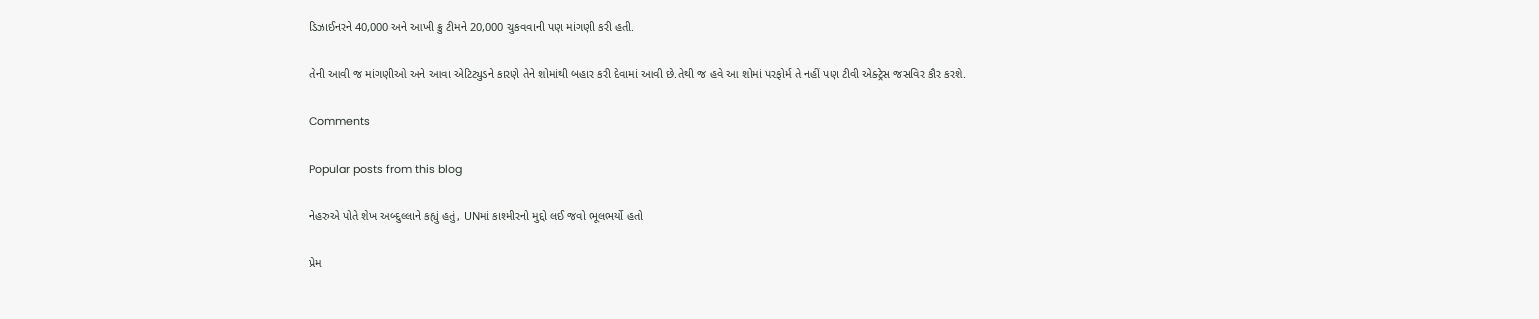ડિઝાઈનરને 40,000 અને આખી ક્રુ ટીમને 20,000 ચુકવવાની પણ માંગણી કરી હતી.

તેની આવી જ માંગણીઓ અને આવા એટિટ્યુડને કારણે તેને શોમાંથી બહાર કરી દેવામાં આવી છે.તેથી જ હવે આ શોમાં પરફોર્મ તે નહીં પણ ટીવી એક્ટ્રેસ જસવિર કૌર કરશે.

Comments

Popular posts from this blog

નેહરુએ પોતે શેખ અબ્દુલ્લાને કહ્યું હતું, UNમાં કાશ્મીરનો મુદ્દો લઈ જવો ભૂલભર્યો હતો

પ્રેમ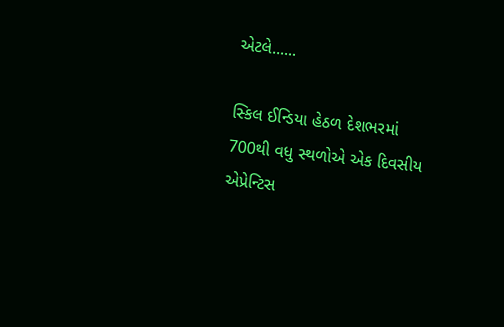એટલે......

સ્કિલ ઈન્ડિયા હેઠળ દેશભરમાં 700થી વધુ સ્થળોએ એક દિવસીય એપ્રેન્ટિસ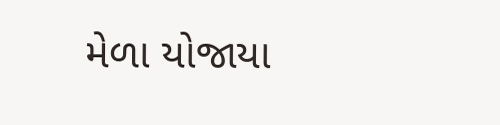મેળા યોજાયા